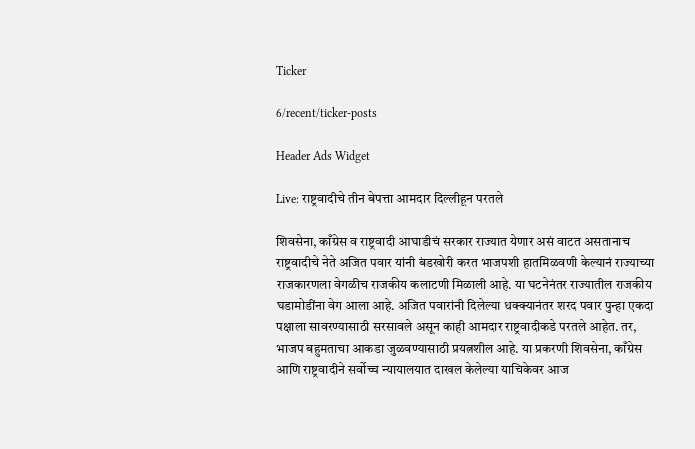Ticker

6/recent/ticker-posts

Header Ads Widget

Live: राष्ट्रवादीचे तीन बेपत्ता आमदार दिल्लीहून परतले

शिवसेना, काँग्रेस व राष्ट्रवादी आघाडीचं सरकार राज्यात येणार असं वाटत असतानाच राष्ट्रवादीचे नेते अजित पवार यांनी बंडखोरी करत भाजपशी हातमिळवणी केल्यानं राज्याच्या राजकारणला वेगळीच राजकीय कलाटणी मिळाली आहे. या घटनेनंतर राज्यातील राजकीय घडामोडींना वेग आला आहे. अजित पवारांनी दिलेल्या धक्क्यानंतर शरद पवार पुन्हा एकदा पक्षाला सावरण्यासाठी सरसावले असून काही आमदार राष्ट्रवादीकडे परतले आहेत. तर, भाजप बहुमताचा आकडा जुळवण्यासाठी प्रयत्नशील आहे. या प्रकरणी शिवसेना, काँग्रेस आणि राष्ट्रवादीने सर्वोच्च न्यायालयात दाखल केलेल्या याचिकेवर आज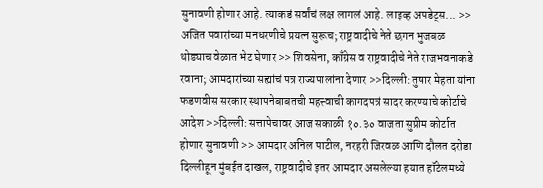सुनावणी होणार आहे. त्याकडं सर्वांचं लक्ष लागलं आहे. लाइव्ह अपडेट्स... >> अजित पवारांच्या मनधरणीचे प्रयत्न सुरूच; राष्ट्रवादीचे नेते छगन भुजबळ थोड्याच वेळात भेट घेणार >> शिवसेना, काँग्रेस व राष्ट्रवादीचे नेते राजभवनाकडे रवाना; आमदारांच्या सह्यांचं पत्र राज्यपालांना देणार >>दिल्ली: तुषार मेहता यांना फडणवीस सरकार स्थापनेबाबतची महत्त्वाची कागदपत्रं सादर करण्याचे कोर्टाचे आदेश >>दिल्ली: सत्तापेचावर आज सकाळी १०.३० वाजता सुप्रीम कोर्टात होणार सुनावणी >> आमदार अनिल पाटील, नरहरी जिरवळ आणि दौलत दरोडा दिल्लीहून मुंबईत दाखल, राष्ट्रवादीचे इतर आमदार असलेल्या हयात हॉटेलमध्ये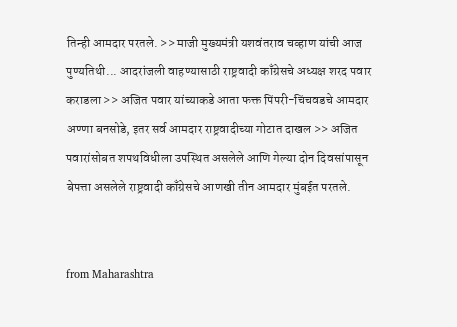तिन्ही आमदार परतले. >> माजी मुख्यमंत्री यशवंतराव चव्हाण यांची आज पुण्यतिथी... आदरांजली वाहण्यासाठी राष्ट्रवादी काँग्रेसचे अध्यक्ष शरद पवार कराडला >> अजित पवार यांच्याकडे आता फक्त पिंपरी-चिंचवडचे आमदार अण्णा बनसोडे, इतर सर्व आमदार राष्ट्रवादीच्या गोटात दाखल >> अजित पवारांसोबत शपथविधीला उपस्थित असलेले आणि गेल्या दोन दिवसांपासून बेपत्ता असलेले राष्ट्रवादी काँग्रेसचे आणखी तीन आमदार मुंबईत परतले.


from Maharashtra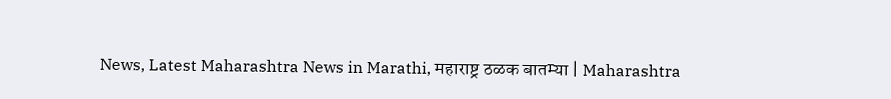News, Latest Maharashtra News in Marathi, महाराष्ट्र ठळक बातम्या | Maharashtra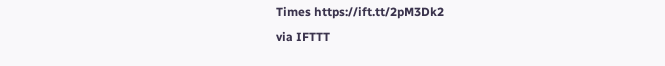Times https://ift.tt/2pM3Dk2
via IFTTT